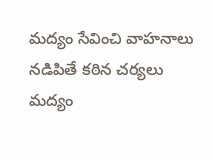మద్యం సేవించి వాహనాలు నడిపితే కఠిన చర్యలు
మద్యం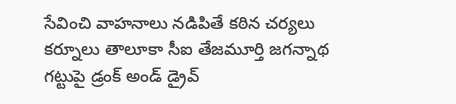సేవించి వాహనాలు నడిపితే కఠిన చర్యలు కర్నూలు తాలూకా సీఐ తేజమూర్తి జగన్నాథ గట్టుపై డ్రంక్ అండ్ డ్రైవ్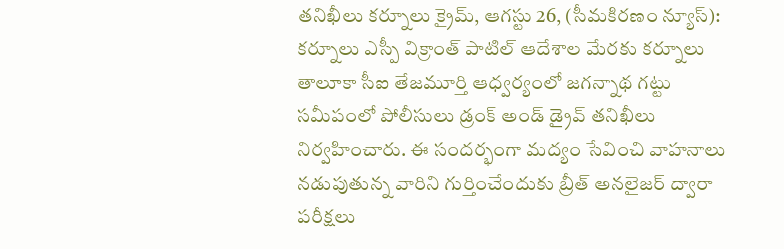తనిఖీలు కర్నూలు క్రైమ్, ఆగస్టు 26, (సీమకిరణం న్యూస్): కర్నూలు ఎస్పీ విక్రాంత్ పాటిల్ ఆదేశాల మేరకు కర్నూలు తాలూకా సీఐ తేజమూర్తి ఆధ్వర్యంలో జగన్నాథ గట్టు సమీపంలో పోలీసులు డ్రంక్ అండ్ డ్రైవ్ తనిఖీలు నిర్వహించారు. ఈ సందర్భంగా మద్యం సేవించి వాహనాలు నడుపుతున్న వారిని గుర్తించేందుకు బ్రీత్ అనలైజర్ ద్వారా పరీక్షలు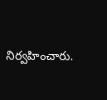నిర్వహించారు.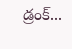డ్రంక్...